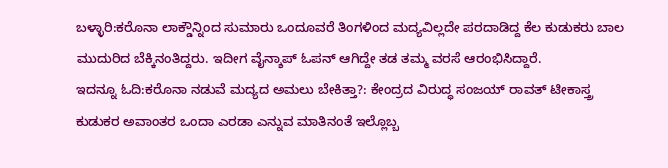ಬಳ್ಳಾರಿ:ಕರೊನಾ ಲಾಕ್ಡೌನ್ನಿಂದ ಸುಮಾರು ಒಂದೂವರೆ ತಿಂಗಳಿಂದ ಮದ್ಯವಿಲ್ಲದೇ ಪರದಾಡಿದ್ದ ಕೆಲ ಕುಡುಕರು ಬಾಲ ಮುದುರಿದ ಬೆಕ್ಕಿನಂತಿದ್ದರು. ಇದೀಗ ವೈನ್ಶಾಪ್ ಓಪನ್ ಆಗಿದ್ದೇ ತಡ ತಮ್ಮ ವರಸೆ ಆರಂಭಿಸಿದ್ದಾರೆ.
ಇದನ್ನೂ ಓದಿ:ಕರೊನಾ ನಡುವೆ ಮದ್ಯದ ಅಮಲು ಬೇಕಿತ್ತಾ?: ಕೇಂದ್ರದ ವಿರುದ್ಧ ಸಂಜಯ್ ರಾವತ್ ಟೀಕಾಸ್ತ್ರ
ಕುಡುಕರ ಅವಾಂತರ ಒಂದಾ ಎರಡಾ ಎನ್ನುವ ಮಾತಿನಂತೆ ಇಲ್ಲೊಬ್ಬ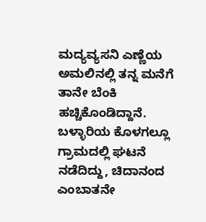ಮದ್ಯವ್ಯಸನಿ ಎಣ್ಣೆಯ ಅಮಲಿನಲ್ಲಿ ತನ್ನ ಮನೆಗೆ ತಾನೇ ಬೆಂಕಿ ಹಚ್ಚಿಕೊಂಡಿದ್ದಾನೆ. ಬಳ್ಳಾರಿಯ ಕೊಳಗಲ್ಲೂ ಗ್ರಾಮದಲ್ಲಿ ಘಟನೆ ನಡೆದಿದ್ದು, ಚಿದಾನಂದ ಎಂಬಾತನೇ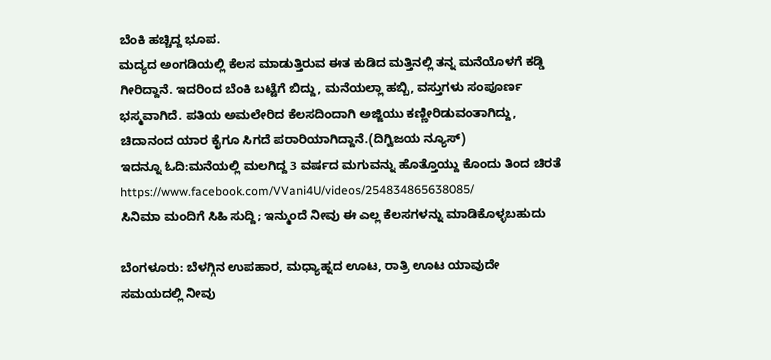ಬೆಂಕಿ ಹಚ್ಚಿದ್ದ ಭೂಪ.
ಮದ್ಯದ ಅಂಗಡಿಯಲ್ಲಿ ಕೆಲಸ ಮಾಡುತ್ತಿರುವ ಈತ ಕುಡಿದ ಮತ್ತಿನಲ್ಲಿ ತನ್ನ ಮನೆಯೊಳಗೆ ಕಡ್ಡಿ ಗೀರಿದ್ದಾನೆ. ಇದರಿಂದ ಬೆಂಕಿ ಬಟ್ಟೆಗೆ ಬಿದ್ದು, ಮನೆಯಲ್ಲಾ ಹಬ್ಬಿ, ವಸ್ತುಗಳು ಸಂಪೂರ್ಣ ಭಸ್ಮವಾಗಿದೆ. ಪತಿಯ ಅಮಲೇರಿದ ಕೆಲಸದಿಂದಾಗಿ ಅಜ್ಜಿಯು ಕಣ್ಣೀರಿಡುವಂತಾಗಿದ್ದು, ಚಿದಾನಂದ ಯಾರ ಕೈಗೂ ಸಿಗದೆ ಪರಾರಿಯಾಗಿದ್ದಾನೆ.(ದಿಗ್ವಿಜಯ ನ್ಯೂಸ್)
ಇದನ್ನೂ ಓದಿ:ಮನೆಯಲ್ಲಿ ಮಲಗಿದ್ದ 3 ವರ್ಷದ ಮಗುವನ್ನು ಹೊತ್ತೊಯ್ದು ಕೊಂದು ತಿಂದ ಚಿರತೆ
https://www.facebook.com/VVani4U/videos/254834865638085/
ಸಿನಿಮಾ ಮಂದಿಗೆ ಸಿಹಿ ಸುದ್ದಿ; ಇನ್ಮುಂದೆ ನೀವು ಈ ಎಲ್ಲ ಕೆಲಸಗಳನ್ನು ಮಾಡಿಕೊಳ್ಳಬಹುದು

ಬೆಂಗಳೂರು: ಬೆಳಗ್ಗಿನ ಉಪಹಾರ, ಮಧ್ಯಾಹ್ನದ ಊಟ, ರಾತ್ರಿ ಊಟ ಯಾವುದೇ ಸಮಯದಲ್ಲಿ ನೀವು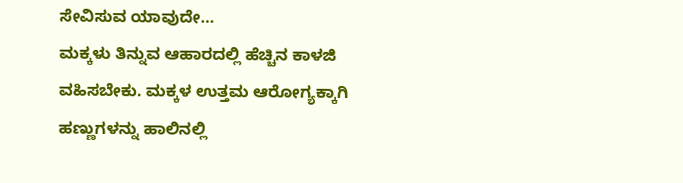ಸೇವಿಸುವ ಯಾವುದೇ…
ಮಕ್ಕಳು ತಿನ್ನುವ ಆಹಾರದಲ್ಲಿ ಹೆಚ್ಚಿನ ಕಾಳಜಿ ವಹಿಸಬೇಕು. ಮಕ್ಕಳ ಉತ್ತಮ ಆರೋಗ್ಯಕ್ಕಾಗಿ ಹಣ್ಣುಗಳನ್ನು ಹಾಲಿನಲ್ಲಿ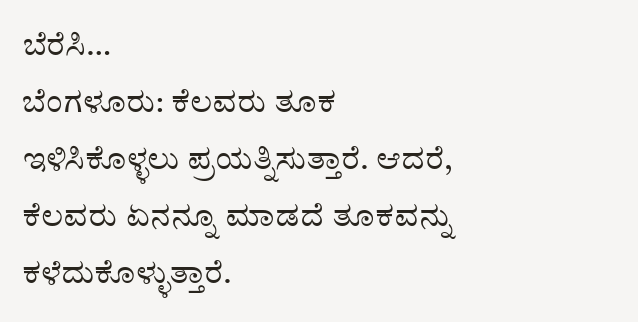ಬೆರೆಸಿ…
ಬೆಂಗಳೂರು: ಕೆಲವರು ತೂಕ ಇಳಿಸಿಕೊಳ್ಳಲು ಪ್ರಯತ್ನಿಸುತ್ತಾರೆ. ಆದರೆ, ಕೆಲವರು ಏನನ್ನೂ ಮಾಡದೆ ತೂಕವನ್ನು ಕಳೆದುಕೊಳ್ಳುತ್ತಾರೆ.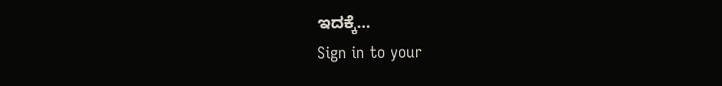ಇದಕ್ಕೆ…
Sign in to your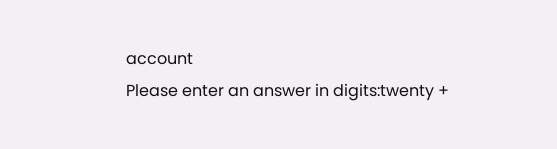account
Please enter an answer in digits:twenty +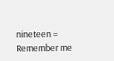nineteen =
Remember me